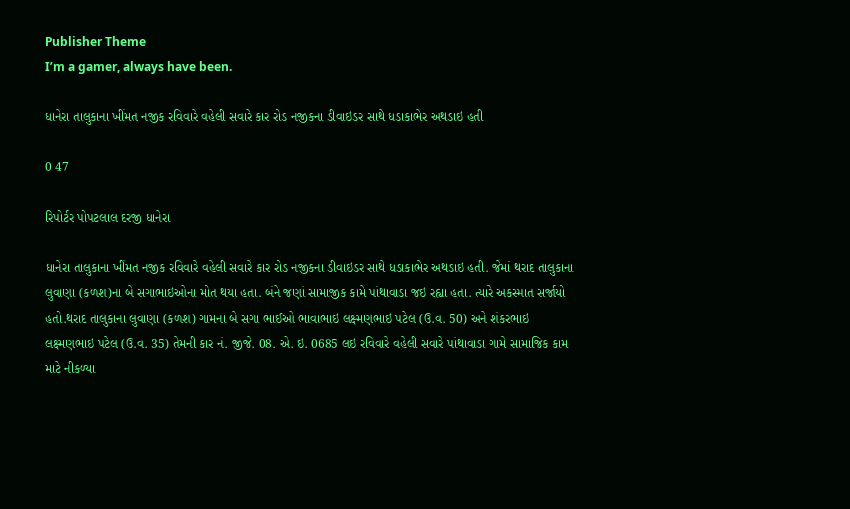Publisher Theme
I’m a gamer, always have been.

ધાનેરા તાલુકાના ખીંમત નજીક રવિવારે વહેલી સવારે કાર રોડ નજીકના ડીવાઇડર સાથે ધડાકાભેર અથડાઇ હતી

0 47

રિપોર્ટર પોપટલાલ દરજી ધાનેરા

ધાનેરા તાલુકાના ખીંમત નજીક રવિવારે વહેલી સવારે કાર રોડ નજીકના ડીવાઇડર સાથે ધડાકાભેર અથડાઇ હતી. જેમાં થરાદ તાલુકાના લુવાણા (કળશ)ના બે સગાભાઇઓના મોત થયા હતા. બંને જણાં સામાજીક કામે પાંથાવાડા જઇ રહ્યા હતા. ત્યારે અકસ્માત સર્જાયો હતો.થરાદ તાલુકાના લુવાણા (કળશ) ગામના બે સગા ભાઈઓ ભાવાભાઇ લક્ષ્મણભાઇ પટેલ (ઉ.વ. 50) અને શંકરભાઇ લક્ષ્મણભાઇ પટેલ (ઉ.વ. 35) તેમની કાર નં. જીજે. 08. એ. ઇ. 0685 લઇ રવિવારે વહેલી સવારે પાંથાવાડા ગામે સામાજિક કામ માટે નીકળ્યા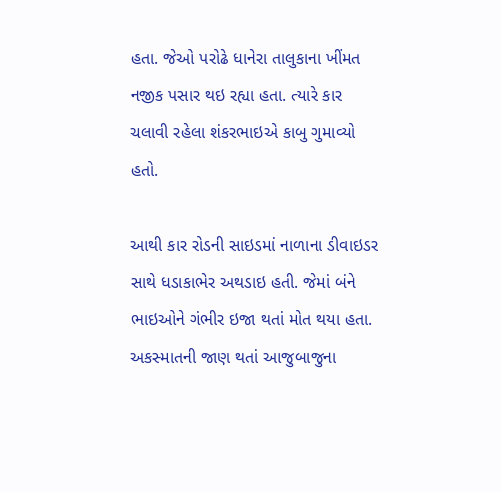હતા. જેઓ પરોઢે ધાનેરા તાલુકાના ખીંમત નજીક પસાર થઇ રહ્યા હતા. ત્યારે કાર ચલાવી રહેલા શંકરભાઇએ કાબુ ગુમાવ્યો હતો.

આથી કાર રોડની સાઇડમાં નાળાના ડીવાઇડર સાથે ધડાકાભેર અથડાઇ હતી. જેમાં બંને ભાઇઓને ગંભીર ઇજા થતાં મોત થયા હતા. અકસ્માતની જાણ થતાં આજુબાજુના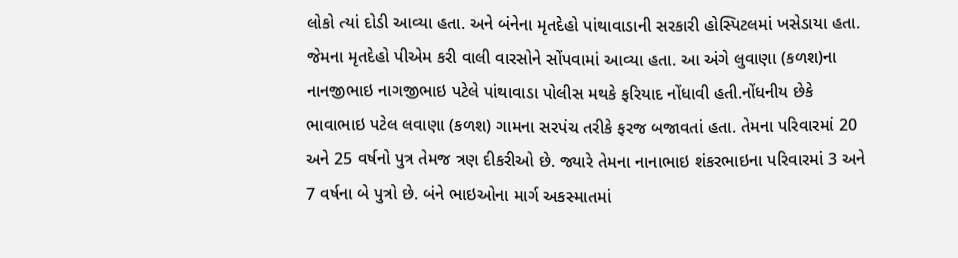લોકો ત્યાં દોડી આવ્યા હતા. અને બંનેના મૃતદેહો પાંથાવાડાની સરકારી હોસ્પિટલમાં ખસેડાયા હતા. જેમના મૃતદેહો પીએમ કરી વાલી વારસોને સોંપવામાં આવ્યા હતા. આ અંગે લુવાણા (કળશ)ના નાનજીભાઇ નાગજીભાઇ પટેલે પાંથાવાડા પોલીસ મથકે ફરિયાદ નોંધાવી હતી.નોંધનીય છેકે ભાવાભાઇ પટેલ લવાણા (કળશ) ગામના સરપંચ તરીકે ફરજ બજાવતાં હતા. તેમના પરિવારમાં 20 અને 25 વર્ષનો પુત્ર તેમજ ત્રણ દીકરીઓ છે. જ્યારે તેમના નાનાભાઇ શંકરભાઇના પરિવારમાં 3 અને 7 વર્ષના બે પુત્રો છે. બંને ભાઇઓના માર્ગ અકસ્માતમાં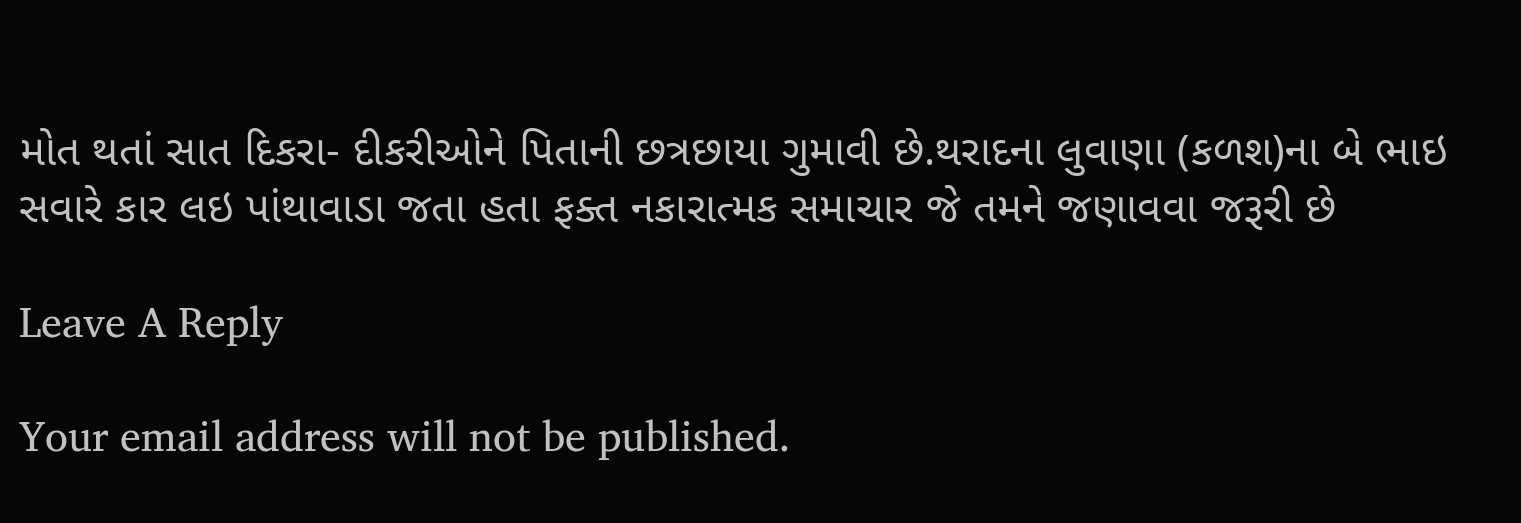મોત થતાં સાત દિકરા- દીકરીઓને પિતાની છત્રછાયા ગુમાવી છે.થરાદના લુવાણા (કળશ)ના બે ભાઇ સવારે કાર લઇ પાંથાવાડા જતા હતા ફક્ત નકારાત્મક સમાચાર જે તમને જણાવવા જરૂરી છે

Leave A Reply

Your email address will not be published.